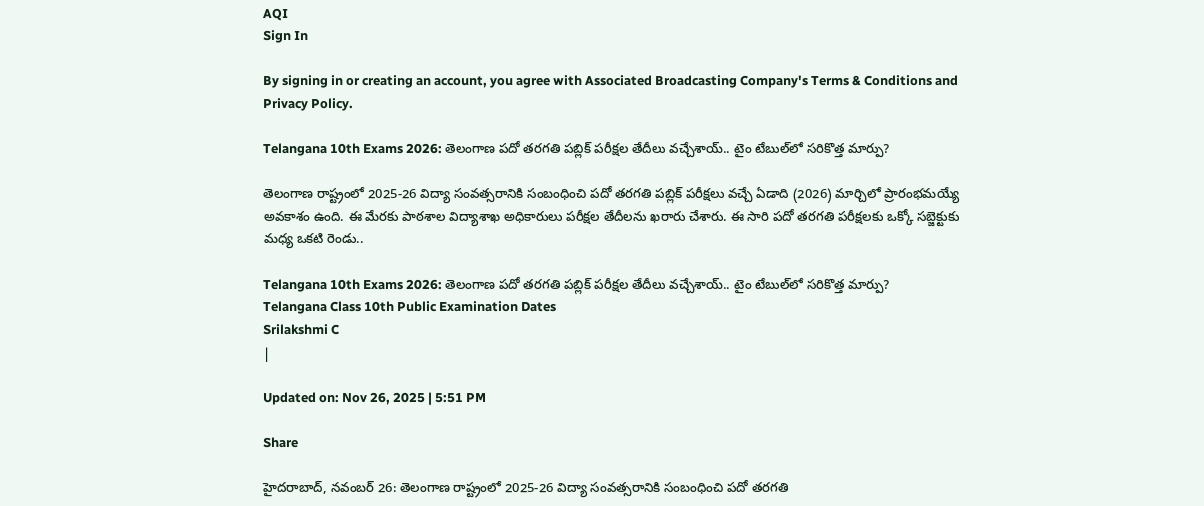AQI
Sign In

By signing in or creating an account, you agree with Associated Broadcasting Company's Terms & Conditions and Privacy Policy.

Telangana 10th Exams 2026: తెలంగాణ పదో తరగతి పబ్లిక్‌ పరీక్షల తేదీలు వచ్చేశాయ్‌.. టైం టేబుల్‌లో సరికొత్త మార్పు?

తెలంగాణ రాష్ట్రంలో 2025-26 విద్యా సంవత్సరానికి సంబంధించి పదో తరగతి పబ్లిక్‌ పరీక్షలు వచ్చే ఏడాది (2026) మార్చిలో ప్రారంభమయ్యే అవకాశం ఉంది. ఈ మేరకు పాఠశాల విద్యాశాఖ అధికారులు పరీక్షల తేదీలను ఖరారు చేశారు. ఈ సారి పదో తరగతి పరీక్షలకు ఒక్కో సబ్జెక్టుకు మధ్య ఒకటి రెండు..

Telangana 10th Exams 2026: తెలంగాణ పదో తరగతి పబ్లిక్‌ పరీక్షల తేదీలు వచ్చేశాయ్‌.. టైం టేబుల్‌లో సరికొత్త మార్పు?
Telangana Class 10th Public Examination Dates
Srilakshmi C
|

Updated on: Nov 26, 2025 | 5:51 PM

Share

హైదరాబాద్‌, నవంబర్‌ 26: తెలంగాణ రాష్ట్రంలో 2025-26 విద్యా సంవత్సరానికి సంబంధించి పదో తరగతి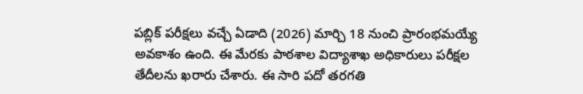పబ్లిక్‌ పరీక్షలు వచ్చే ఏడాది (2026) మార్చి 18 నుంచి ప్రారంభమయ్యే అవకాశం ఉంది. ఈ మేరకు పాఠశాల విద్యాశాఖ అధికారులు పరీక్షల తేదీలను ఖరారు చేశారు. ఈ సారి పదో తరగతి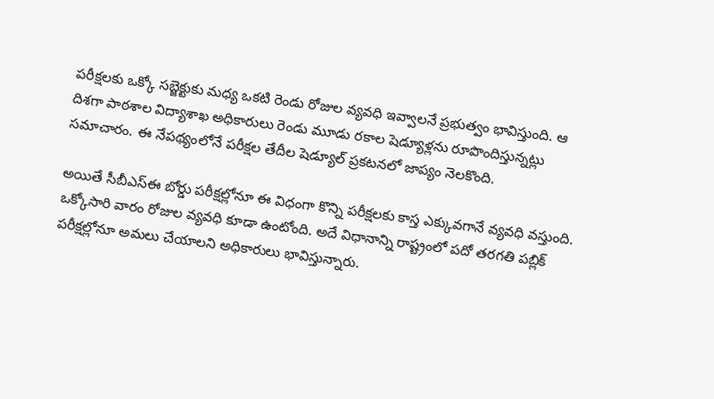పరీక్షలకు ఒక్కో సబ్జెక్టుకు మధ్య ఒకటి రెండు రోజుల వ్యవధి ఇవ్వాలనే ప్రభుత్వం భావిస్తుంది. ఆ దిశగా పాఠశాల విద్యాశాఖ అధికారులు రెండు మూడు రకాల షెడ్యూళ్లను రూపొందిస్తున్నట్లు సమాచారం. ఈ నేపథ్యంలోనే పరీక్షల తేదీల షెడ్యూల్‌ ప్రకటనలో జాప్యం నెలకొంది.

అయితే సీబీఎస్‌ఈ బోర్డు పరీక్షల్లోనూ ఈ విధంగా కొన్ని పరీక్షలకు కాస్త ఎక్కువగానే వ్యవధి వస్తుంది. ఒక్కోసారి వారం రోజుల వ్యవధి కూడా ఉంటోంది. అదే విధానాన్ని రాష్ట్రంలో పదో తరగతి పబ్లిక్‌ పరీక్షల్లోనూ అమలు చేయాలని అధికారులు భావిస్తున్నారు.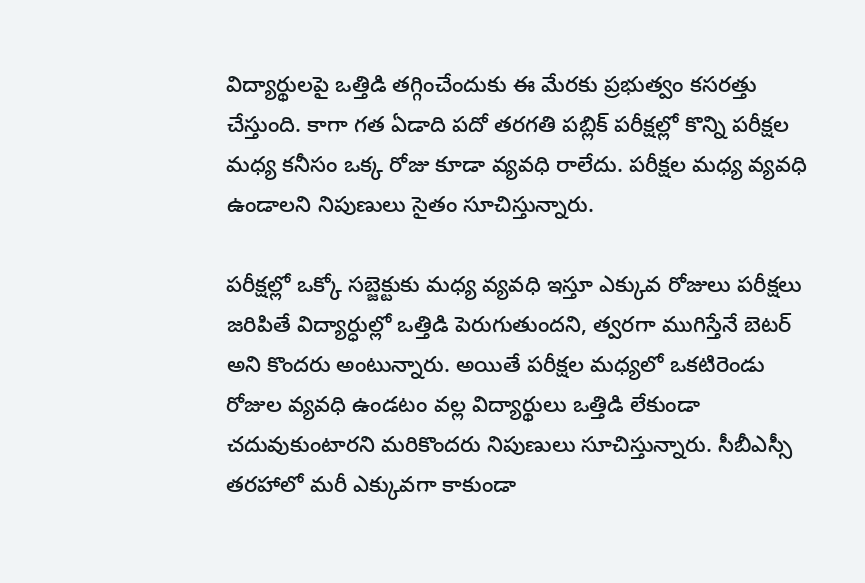విద్యార్థులపై ఒత్తిడి తగ్గించేందుకు ఈ మేరకు ప్రభుత్వం కసరత్తు చేస్తుంది. కాగా గత ఏడాది పదో తరగతి పబ్లిక్‌ పరీక్షల్లో కొన్ని పరీక్షల మధ్య కనీసం ఒక్క రోజు కూడా వ్యవధి రాలేదు. పరీక్షల మధ్య వ్యవధి ఉండాలని నిపుణులు సైతం సూచిస్తున్నారు.

పరీక్షల్లో ఒక్కో సబ్జెక్టుకు మధ్య వ్యవధి ఇస్తూ ఎక్కువ రోజులు పరీక్షలు జరిపితే విద్యార్ధుల్లో ఒత్తిడి పెరుగుతుందని, త్వరగా ముగిస్తేనే బెటర్‌ అని కొందరు అంటున్నారు. అయితే పరీక్షల మధ్యలో ఒకటిరెండు రోజుల వ్యవధి ఉండటం వల్ల విద్యార్థులు ఒత్తిడి లేకుండా చదువుకుంటారని మరికొందరు నిపుణులు సూచిస్తున్నారు. సీబీఎస్సీ తరహాలో మరీ ఎక్కువగా కాకుండా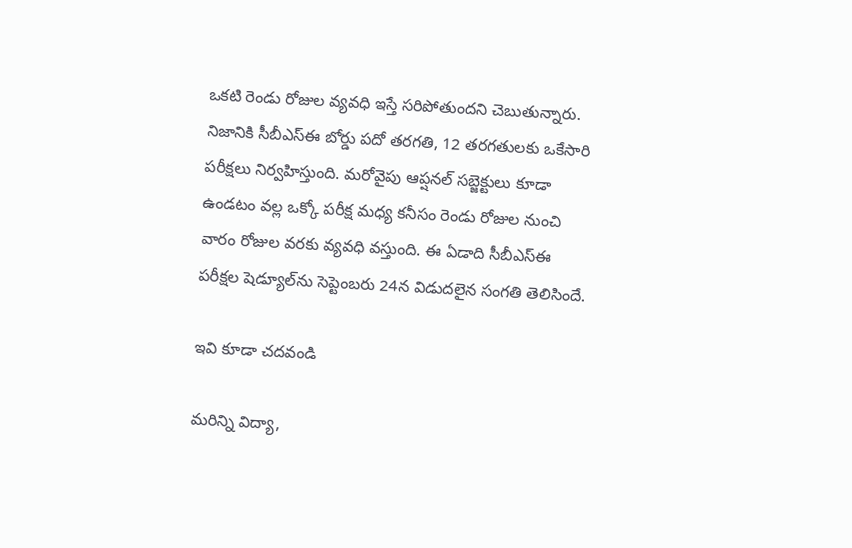ఒకటి రెండు రోజుల వ్యవధి ఇస్తే సరిపోతుందని చెబుతున్నారు. నిజానికి సీబీఎస్‌ఈ బోర్డు పదో తరగతి, 12 తరగతులకు ఒకేసారి పరీక్షలు నిర్వహిస్తుంది. మరోవైపు ఆప్షనల్‌ సబ్జెక్టులు కూడా ఉండటం వల్ల ఒక్కో పరీక్ష మధ్య కనీసం రెండు రోజుల నుంచి వారం రోజుల వరకు వ్యవధి వస్తుంది. ఈ ఏడాది సీబీఎస్‌ఈ పరీక్షల షెడ్యూల్‌ను సెప్టెంబరు 24న విడుదలైన సంగతి తెలిసిందే.

ఇవి కూడా చదవండి

మరిన్ని విద్యా,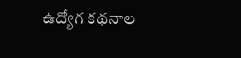ఉద్యోగ కథనాల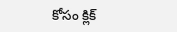కోసం క్లిక్‌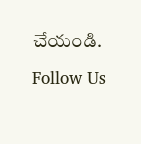చేయండి.

Follow Us